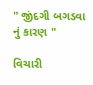" જીંદગી બગડવા નું કારણ "

વિચારી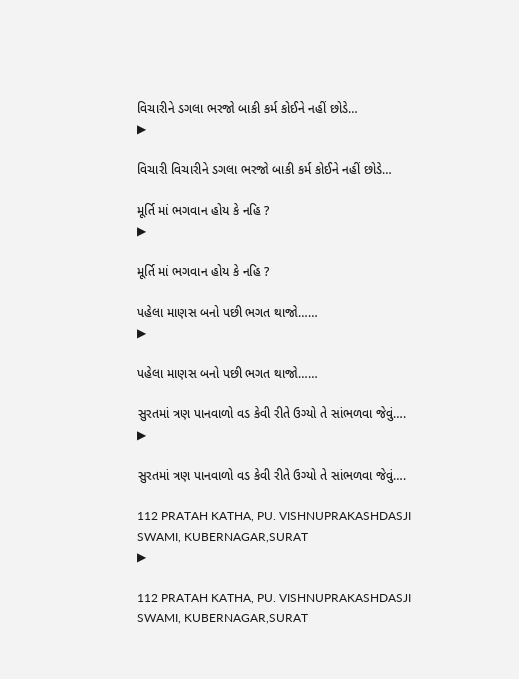વિચારીને ડગલા ભરજો બાકી કર્મ કોઈને નહીં છોડે…
▶

વિચારી વિચારીને ડગલા ભરજો બાકી કર્મ કોઈને નહીં છોડે…

મૂર્તિ માં ભગવાન હોય કે નહિ ?
▶

મૂર્તિ માં ભગવાન હોય કે નહિ ?

પહેલા માણસ બનો પછી ભગત થાજો……
▶

પહેલા માણસ બનો પછી ભગત થાજો……

સુરતમાં ત્રણ પાનવાળો વડ કેવી રીતે ઉગ્યો તે સાંભળવા જેવું….
▶

સુરતમાં ત્રણ પાનવાળો વડ કેવી રીતે ઉગ્યો તે સાંભળવા જેવું….

112 PRATAH KATHA, PU. VISHNUPRAKASHDASJI SWAMI, KUBERNAGAR,SURAT
▶

112 PRATAH KATHA, PU. VISHNUPRAKASHDASJI SWAMI, KUBERNAGAR,SURAT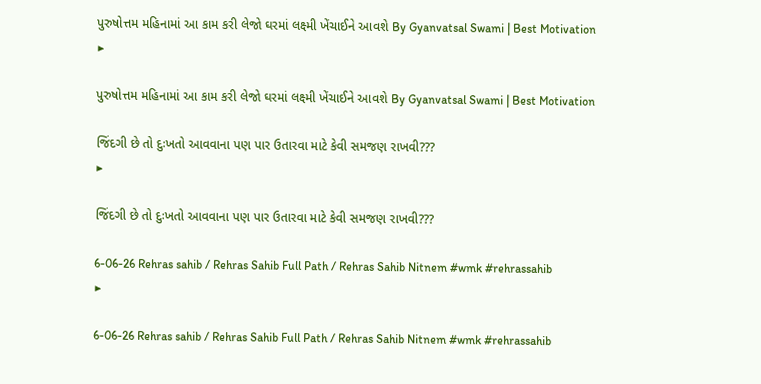પુરુષોત્તમ મહિનામાં આ કામ કરી લેજો ઘરમાં લક્ષ્મી ખેંચાઈને આવશે By Gyanvatsal Swami | Best Motivation
▶

પુરુષોત્તમ મહિનામાં આ કામ કરી લેજો ઘરમાં લક્ષ્મી ખેંચાઈને આવશે By Gyanvatsal Swami | Best Motivation

જિંદગી છે તો દુઃખતો આવવાના પણ પાર ઉતારવા માટે કેવી સમજણ રાખવી???
▶

જિંદગી છે તો દુઃખતો આવવાના પણ પાર ઉતારવા માટે કેવી સમજણ રાખવી???

6-06-26 Rehras sahib / Rehras Sahib Full Path / Rehras Sahib Nitnem #wmk #rehrassahib
▶

6-06-26 Rehras sahib / Rehras Sahib Full Path / Rehras Sahib Nitnem #wmk #rehrassahib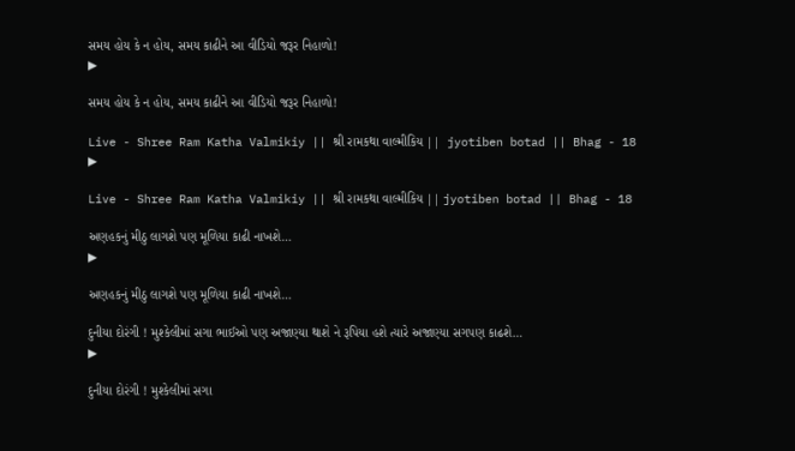સમય હોય કે ન હોય, સમય કાઢીને આ વીડિયો જરૂર નિહાળો!
▶

સમય હોય કે ન હોય, સમય કાઢીને આ વીડિયો જરૂર નિહાળો!

Live - Shree Ram Katha Valmikiy || શ્રી રામકથા વાલ્મીકિય ||  jyotiben botad || Bhag - 18
▶

Live - Shree Ram Katha Valmikiy || શ્રી રામકથા વાલ્મીકિય || jyotiben botad || Bhag - 18

અણહકનું મીઠુ લાગશે પણ મૂળિયા કાઢી નાખશે…
▶

અણહકનું મીઠુ લાગશે પણ મૂળિયા કાઢી નાખશે…

દુનીયા દોરંગી ! મુશ્કેલીમાં સગા ભાઈઓ પણ અજાણ્યા થાશે ને રૂપિયા હશે ત્યારે અજાણ્યા સગપણ કાઢશે…
▶

દુનીયા દોરંગી ! મુશ્કેલીમાં સગા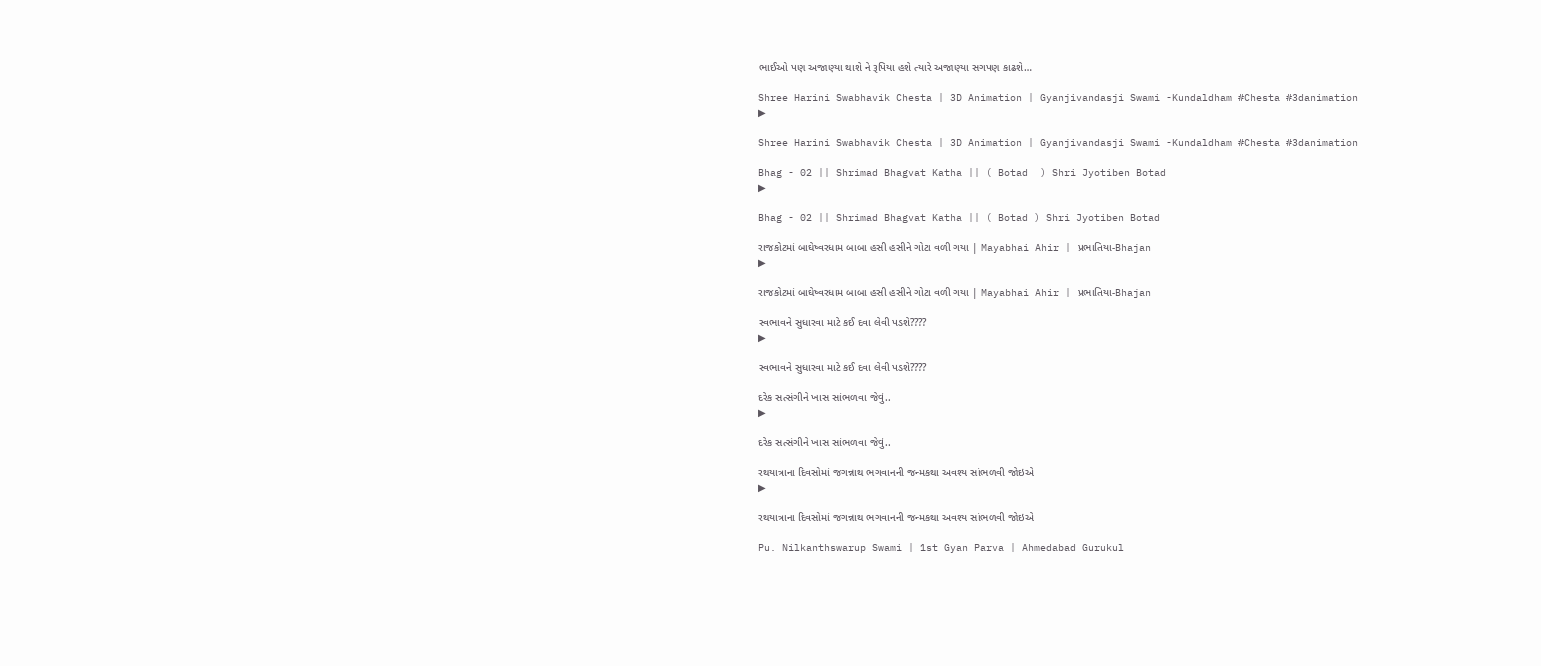ભાઈઓ પણ અજાણ્યા થાશે ને રૂપિયા હશે ત્યારે અજાણ્યા સગપણ કાઢશે…

Shree Harini Swabhavik Chesta | 3D Animation | Gyanjivandasji Swami -Kundaldham #Chesta #3danimation
▶

Shree Harini Swabhavik Chesta | 3D Animation | Gyanjivandasji Swami -Kundaldham #Chesta #3danimation

Bhag - 02 || Shrimad Bhagvat Katha || ( Botad  ) Shri Jyotiben Botad
▶

Bhag - 02 || Shrimad Bhagvat Katha || ( Botad ) Shri Jyotiben Botad

રાજકોટમાં બાઘેષ્વરધામ બાબા હસી હસીને ગોટા વળી ગયા | Mayabhai Ahir | પ્રભાતિયા-Bhajan
▶

રાજકોટમાં બાઘેષ્વરધામ બાબા હસી હસીને ગોટા વળી ગયા | Mayabhai Ahir | પ્રભાતિયા-Bhajan

સ્વભાવને સુધારવા માટે કઈ દવા લેવી પડશે????
▶

સ્વભાવને સુધારવા માટે કઈ દવા લેવી પડશે????

દરેક સત્સંગીને ખાસ સાંભળવા જેવું..
▶

દરેક સત્સંગીને ખાસ સાંભળવા જેવું..

રથયાત્રાના દિવસોમાં જગન્નાથ ભગવાનની જન્મકથા અવશ્ય સાંભળવી જોઇએ
▶

રથયાત્રાના દિવસોમાં જગન્નાથ ભગવાનની જન્મકથા અવશ્ય સાંભળવી જોઇએ

Pu. Nilkanthswarup Swami | 1st Gyan Parva | Ahmedabad Gurukul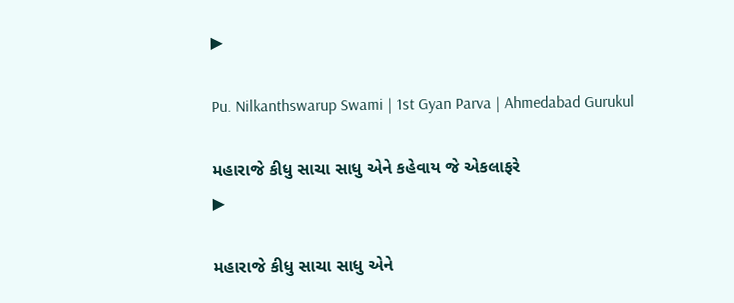▶

Pu. Nilkanthswarup Swami | 1st Gyan Parva | Ahmedabad Gurukul

મહારાજે કીધુ સાચા સાધુ એને કહેવાય જે એકલાફરે
▶

મહારાજે કીધુ સાચા સાધુ એને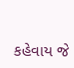કહેવાય જે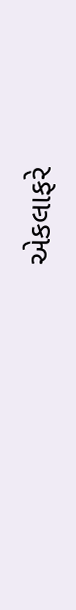એકલાફરે